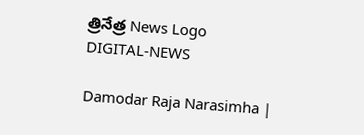త్రినేత్ర News Logo
DIGITAL-NEWS

Damodar Raja Narasimha |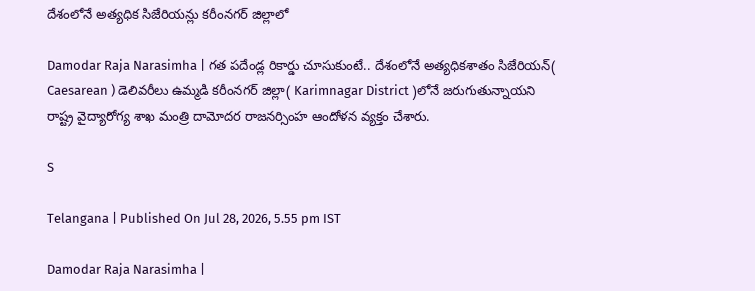దేశంలోనే అత్య‌ధిక సిజేరియ‌న్లు క‌రీంన‌గ‌ర్ జిల్లాలో

Damodar Raja Narasimha | గత పదేండ్ల రికార్డు చూసుకుంటే.. దేశంలోనే అత్యధికశాతం సిజేరియన్( Caesarean ) డెలివరీలు ఉమ్మడి కరీంనగర్‌‌ జిల్లా( Karimnagar District )లోనే జరుగుతున్నాయని రాష్ట్ర వైద్యారోగ్య శాఖ‌ మంత్రి దామోద‌ర రాజ‌న‌ర్సింహ ఆందోళన వ్యక్తం చేశారు.

S

Telangana | Published On Jul 28, 2026, 5.55 pm IST

Damodar Raja Narasimha |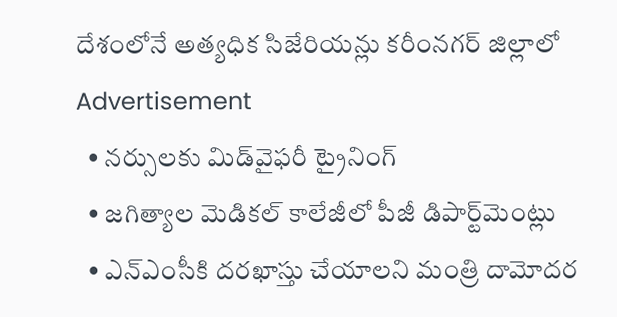దేశంలోనే అత్య‌ధిక సిజేరియ‌న్లు క‌రీంన‌గ‌ర్ జిల్లాలో
Advertisement
  • న‌ర్సుల‌కు మిడ్‌వైఫ‌రీ ట్రైనింగ్
  • జ‌గిత్యాల మెడిక‌ల్ కాలేజీలో పీజీ డిపార్ట్‌మెంట్లు
  • ఎన్ఎంసీకి ద‌ర‌ఖాస్తు చేయాల‌ని మంత్రి దామోద‌ర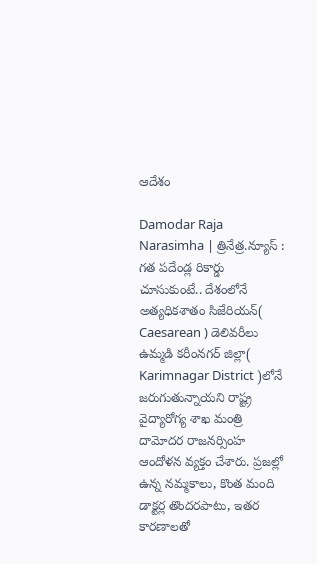ఆదేశం

Damodar Raja Narasimha | త్రినేత్ర‌.న్యూస్ : గత పదేండ్ల రికార్డు చూసుకుంటే.. దేశంలోనే అత్యధికశాతం సిజేరియన్( Caesarean ) డెలివరీలు ఉమ్మడి కరీంనగర్‌‌ జిల్లా( Karimnagar District )లోనే జరుగుతున్నాయని రాష్ట్ర వైద్యారోగ్య శాఖ‌ మంత్రి దామోద‌ర రాజ‌న‌ర్సింహ ఆందోళన వ్యక్తం చేశారు. ప్రజల్లో ఉన్న నమ్మకాలు, కొంత మంది డాక్టర్ల తొందరపాటు, ఇతర కారణాలతో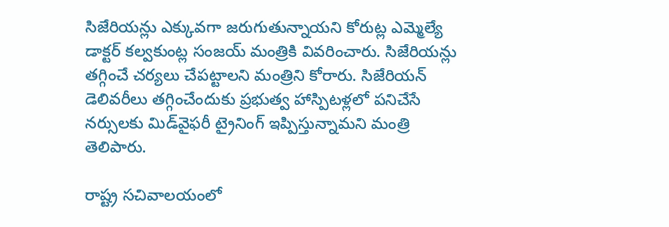సిజేరియన్లు ఎక్కువగా జరుగుతున్నాయని కోరుట్ల ఎమ్మెల్యే డాక్టర్ కల్వకుంట్ల సంజయ్ మంత్రికి వివరించారు. సిజేరియన్లు తగ్గించే చర్యలు చేపట్టాలని మంత్రిని కోరారు. సిజేరియన్ డెలివరీలు తగ్గించేందుకు ప్రభుత్వ హాస్పిటళ్లలో పనిచేసే నర్సులకు మిడ్‌వైఫరీ ట్రైనింగ్ ఇప్పిస్తున్నామని మంత్రి తెలిపారు.

రాష్ట్ర స‌చివాల‌యంలో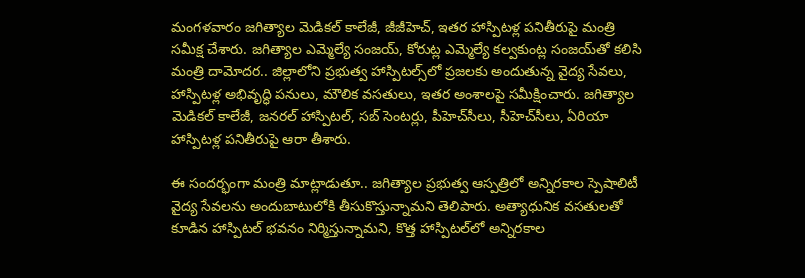మంగ‌ళ‌వారం జ‌గిత్యాల మెడిక‌ల్ కాలేజీ, జీజీహెచ్‌, ఇత‌ర హాస్పిట‌ళ్ల ప‌నితీరుపై మంత్రి స‌మీక్ష చేశారు. జ‌గిత్యాల ఎమ్మెల్యే సంజ‌య్, కోరుట్ల ఎమ్మెల్యే క‌ల్వ‌కుంట్ల సంజ‌య్‌తో క‌లిసి మంత్రి దామోద‌ర‌.. జిల్లాలోని ప్రభుత్వ హాస్పిటల్స్‌లో ప్రజలకు అందుతున్న వైద్య సేవలు, హాస్పిటళ్ల అభివృద్ధి పనులు, మౌలిక వసతులు, ఇతర అంశాలపై స‌మీక్షించారు. జగిత్యాల మెడికల్ కాలేజీ, జనరల్ హాస్పిటల్, సబ్ సెంటర్లు, పీహెచ్‌సీలు, సీహెచ్‌సీలు, ఏరియా హాస్పిటళ్ల పనితీరుపై ఆరా తీశారు.

ఈ సంద‌ర్భంగా మంత్రి మాట్లాడుతూ.. జగిత్యాల ప్ర‌భుత్వ ఆస్ప‌త్రిలో అన్నిరకాల స్పెషాలిటీ వైద్య సేవలను అందుబాటులోకి తీసుకొస్తున్నామని తెలిపారు. అత్యాధునిక వసతులతో కూడిన హాస్పిటల్ భవనం నిర్మిస్తున్నామని, కొత్త హాస్పిటల్‌లో అన్నిరకాల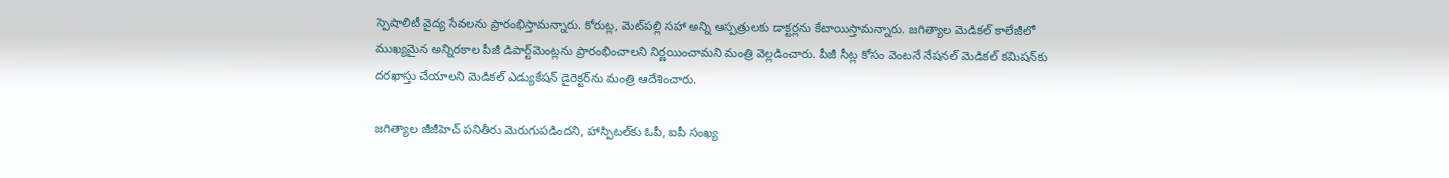స్పెషాలిటీ వైద్య సేవలను ప్రారంభిస్తామన్నారు. కోరుట్ల‌, మెట్‌ప‌ల్లి స‌హా అన్ని ఆస్ప‌త్రుల‌కు డాక్ట‌ర్ల‌ను కేటాయిస్తామ‌న్నారు. జగిత్యాల‌ మెడికల్ కాలేజీలో ముఖ్యమైన అన్నిరకాల పీజీ డిపార్ట్‌మెంట్లను ప్రారంభించాలని నిర్ణయించామని మంత్రి వెల్లడించారు. పీజీ సీట్ల కోసం వెంటనే నేషనల్ మెడికల్ కమిషన్‌కు దరఖాస్తు చేయాలని మెడికల్ ఎడ్యుకేషన్‌ డైరెక్టర్‌‌ను మంత్రి ఆదేశించారు.

జగిత్యాల జీజీహెచ్‌ పనితీరు మెరుగుపడిందని, హాస్పిటల్‌కు ఓపీ, ఐపీ సంఖ్య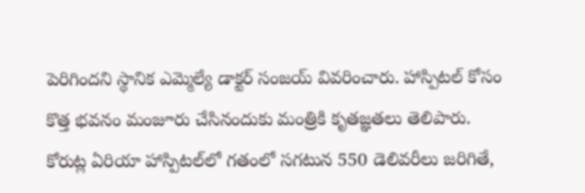పెరిగిందని స్థానిక ఎమ్మెల్యే డాక్టర్ సంజయ్ వివరించారు. హాస్పిటల్ కోసం కొత్త భవనం మంజూరు చేసినందుకు మంత్రికి కృతజ్ఞతలు తెలిపారు. కోరుట్ల ఏరియా హాస్పిటల్‌లో గతంలో సగటున 550 డెలివరీలు జరిగితే,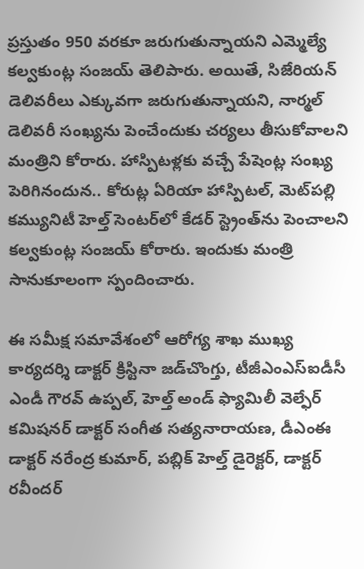ప్రస్తుతం 950 వరకూ జరుగుతున్నాయని ఎమ్మెల్యే కల్వకుంట్ల సంజయ్ తెలిపారు. అయితే, సిజేరియన్ డెలివరీలు ఎక్కువగా జరుగుతున్నాయని, నార్మల్ డెలివరీ సంఖ్యను పెంచేందుకు చర్యలు తీసుకోవాలని మంత్రిని కోరారు. హాస్పిటళ్లకు వచ్చే పేషెంట్ల సంఖ్య పెరిగినందున.. కోరుట్ల ఏరియా హాస్పిటల్‌, మెట్‌పల్లి కమ్యునిటీ హెల్త్ సెంటర్‌‌లో కేడర్ స్ట్రెంత్‌ను పెంచాలని కల్వకుంట్ల సంజయ్‌ కోరారు. ఇందుకు మంత్రి సానుకూలంగా స్పందించారు.

ఈ స‌మీక్ష స‌మావేశంలో ఆరోగ్య శాఖ ముఖ్య కార్య‌ద‌ర్శి డాక్ట‌ర్ క్రిస్టినా జ‌డ్‌చొంగ్తు, టీజీఎంఎస్‌ఐడీసీ ఎండీ గౌరవ్ ఉప్పల్, హెల్త్ అండ్ ఫ్యామిలీ వెల్ఫేర్ కమిషనర్ డాక్టర్ సంగీత సత్యనారాయణ, డీఎంఈ డాక్టర్ నరేంద్ర కుమార్, పబ్లిక్ హెల్త్ డైరెక్టర్, డాక్టర్ రవీందర్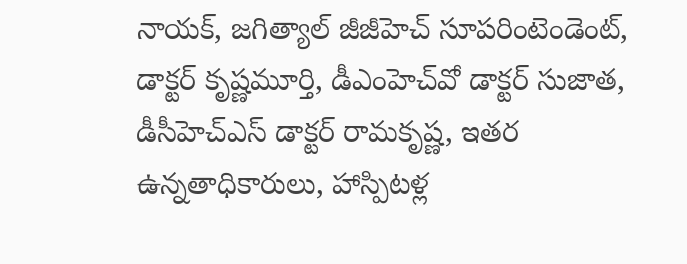నాయక్, జగిత్యాల్ జీజీహెచ్‌ సూపరింటెండెంట్‌, డాక్టర్ కృష్ణమూర్తి, డీఎంహెచ్‌వో డాక్టర్ సుజాత, డీసీహెచ్‌ఎస్‌ డాక్టర్ రామకృష్ణ, ఇతర ఉన్నతాధికారులు, హాస్పిటళ్ల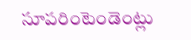సూపరింటెండెంట్లు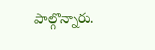పాల్గొన్నారు.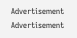Advertisement
Advertisement